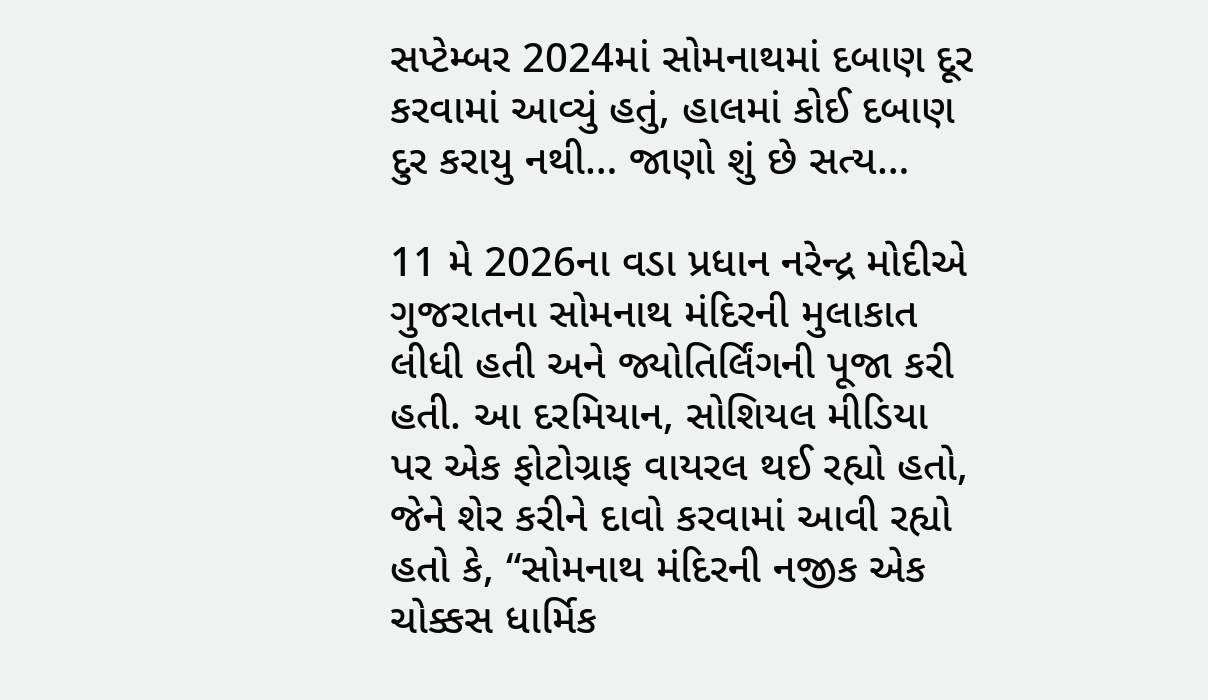સપ્ટેમ્બર 2024માં સોમનાથમાં દબાણ દૂર કરવામાં આવ્યું હતું, હાલમાં કોઈ દબાણ દુર કરાયુ નથી… જાણો શું છે સત્ય…

11 મે 2026ના વડા પ્રધાન નરેન્દ્ર મોદીએ ગુજરાતના સોમનાથ મંદિરની મુલાકાત લીધી હતી અને જ્યોતિર્લિંગની પૂજા કરી હતી. આ દરમિયાન, સોશિયલ મીડિયા પર એક ફોટોગ્રાફ વાયરલ થઈ રહ્યો હતો, જેને શેર કરીને દાવો કરવામાં આવી રહ્યો હતો કે, “સોમનાથ મંદિરની નજીક એક ચોક્કસ ધાર્મિક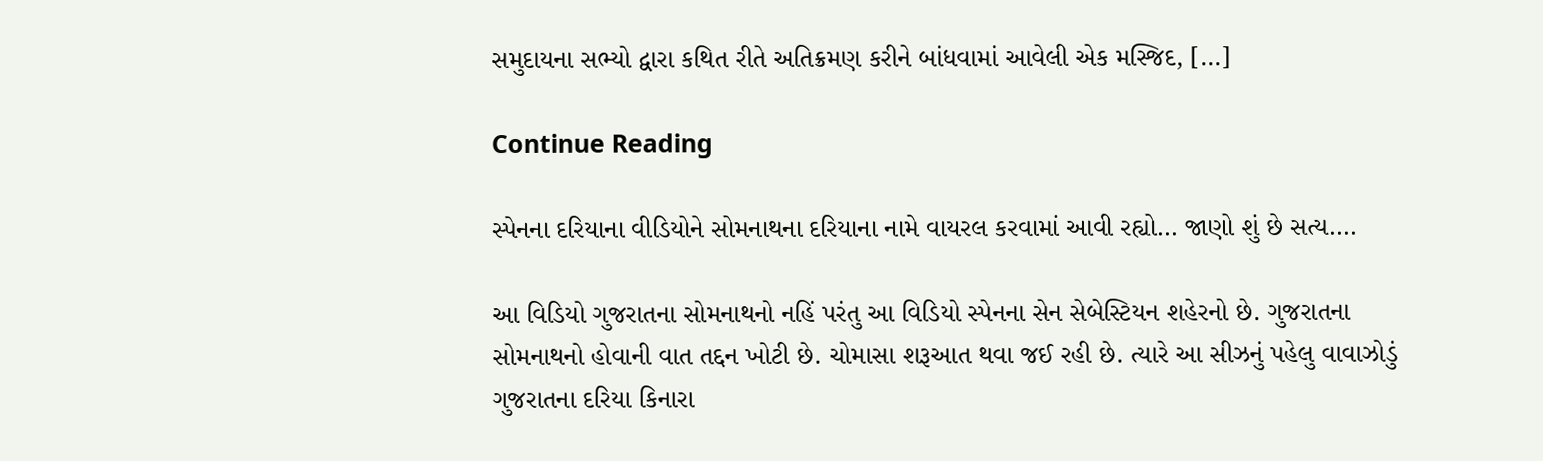સમુદાયના સભ્યો દ્વારા કથિત રીતે અતિક્રમણ કરીને બાંધવામાં આવેલી એક મસ્જિદ, […]

Continue Reading

સ્પેનના દરિયાના વીડિયોને સોમનાથના દરિયાના નામે વાયરલ કરવામાં આવી રહ્યો… જાણો શું છે સત્ય….

આ વિડિયો ગુજરાતના સોમનાથનો નહિં પરંતુ આ વિડિયો સ્પેનના સેન સેબેસ્ટિયન શહેરનો છે. ગુજરાતના સોમનાથનો હોવાની વાત તદ્દન ખોટી છે. ચોમાસા શરૂઆત થવા જઈ રહી છે. ત્યારે આ સીઝનું પહેલુ વાવાઝોડું ગુજરાતના દરિયા કિનારા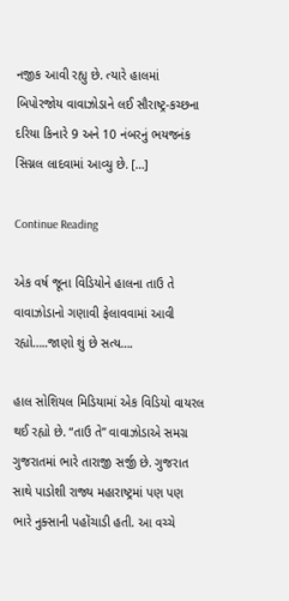નજીક આવી રહ્યુ છે. ત્યારે હાલમાં બિપોરજોય વાવાઝોડાને લઈ સૌરાષ્ટ્ર-કચ્છના દરિયા કિનારે 9 અને 10 નંબરનું ભયજનંક સિગ્નલ લાદવામાં આવ્યુ છે. […]

Continue Reading

એક વર્ષ જૂના વિડિયોને હાલના તાઉ તે વાવાઝોડાનો ગણાવી ફેલાવવામાં આવી રહ્યો…..જાણો શું છે સત્ય….

હાલ સોશિયલ મિડિયામાં એક વિડિયો વાયરલ થઈ રહ્યો છે. “તાઉ તે” વાવાઝોડાએ સમગ્ર ગુજરાતમાં ભારે તારાજી સર્જી છે. ગુજરાત સાથે પાડોશી રાજ્ય મહારાષ્ટ્રમાં પણ પણ ભારે નુક્સાની પહોંચાડી હતી. આ વચ્ચે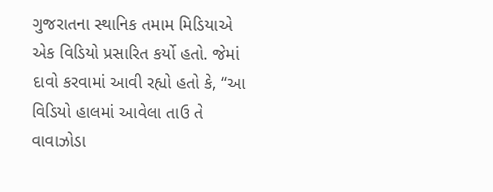ગુજરાતના સ્થાનિક તમામ મિડિયાએ એક વિડિયો પ્રસારિત કર્યો હતો. જેમાં દાવો કરવામાં આવી રહ્યો હતો કે, “આ વિડિયો હાલમાં આવેલા તાઉ તે વાવાઝોડા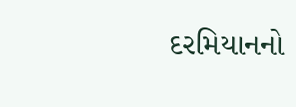દરમિયાનનો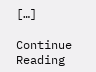[…]

Continue Reading